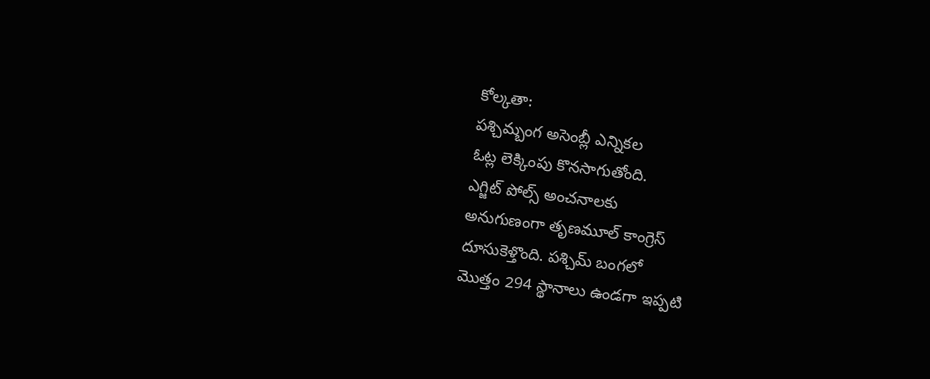కోల్కతా:
పశ్చిమ్బంగ అసెంబ్లీ ఎన్నికల
ఓట్ల లెక్కింపు కొనసాగుతోంది.
ఎగ్జిట్ పోల్స్ అంచనాలకు
అనుగుణంగా తృణమూల్ కాంగ్రెస్
దూసుకెళ్తొంది. పశ్చిమ్ బంగలో
మొత్తం 294 స్థానాలు ఉండగా ఇప్పటి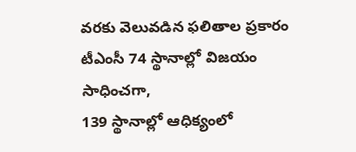వరకు వెలువడిన ఫలితాల ప్రకారం
టీఎంసీ 74 స్థానాల్లో విజయం సాధించగా,
139 స్థానాల్లో ఆధిక్యంలో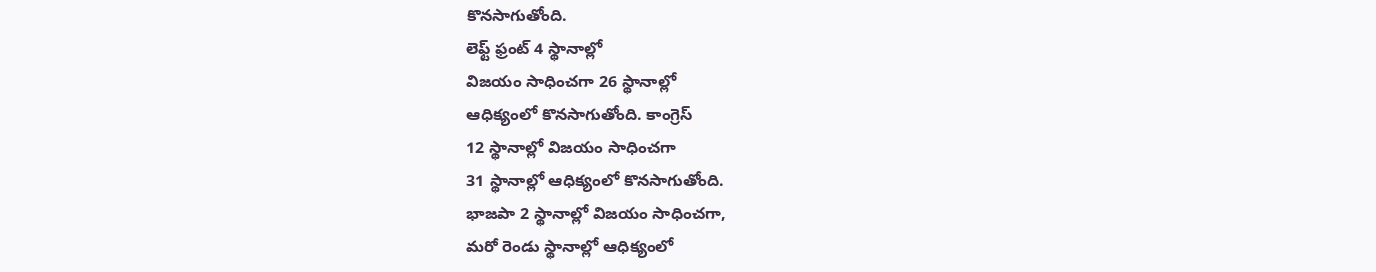కొనసాగుతోంది.
లెఫ్ట్ ఫ్రంట్ 4 స్థానాల్లో
విజయం సాధించగా 26 స్థానాల్లో
ఆధిక్యంలో కొనసాగుతోంది. కాంగ్రెస్
12 స్థానాల్లో విజయం సాధించగా
31 స్థానాల్లో ఆధిక్యంలో కొనసాగుతోంది.
భాజపా 2 స్థానాల్లో విజయం సాధించగా,
మరో రెండు స్థానాల్లో ఆధిక్యంలో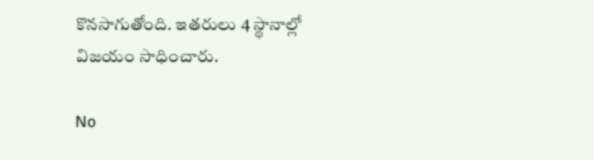కొనసాగుతోంది. ఇతరులు 4 స్థానాల్లో
విజయం సాధించారు.

No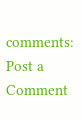comments:
Post a Comment